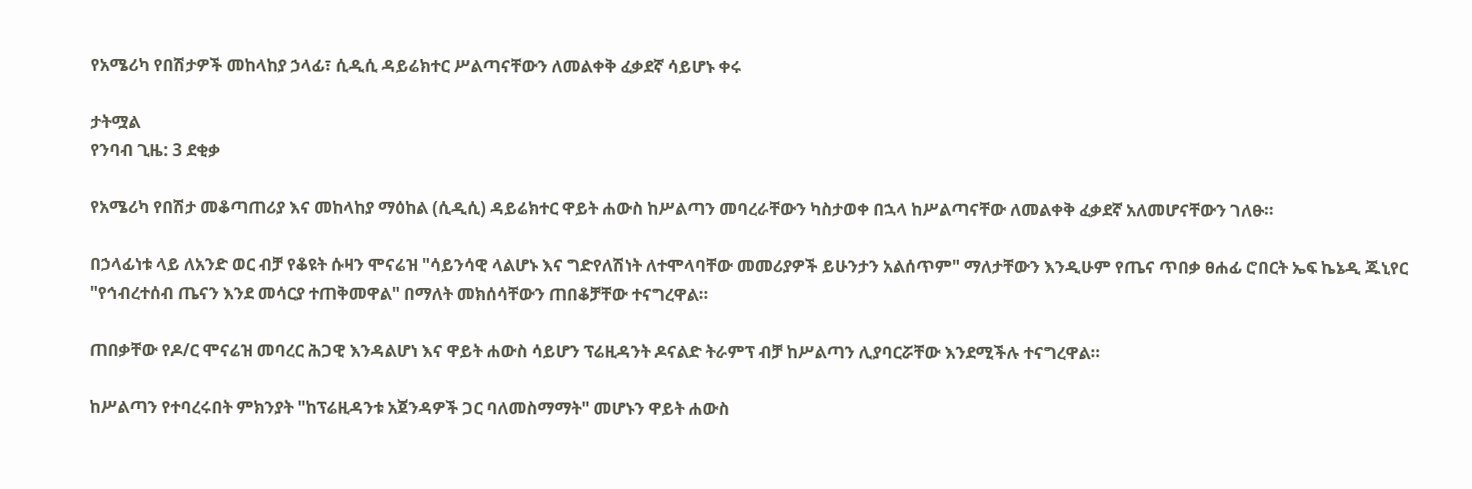የአሜሪካ የበሽታዎች መከላከያ ኃላፊ፣ ሲዲሲ ዳይሬክተር ሥልጣናቸውን ለመልቀቅ ፈቃደኛ ሳይሆኑ ቀሩ

ታትሟል
የንባብ ጊዜ: 3 ደቂቃ

የአሜሪካ የበሽታ መቆጣጠሪያ እና መከላከያ ማዕከል (ሲዲሲ) ዳይሬክተር ዋይት ሐውስ ከሥልጣን መባረራቸውን ካስታወቀ በኋላ ከሥልጣናቸው ለመልቀቅ ፈቃደኛ አለመሆናቸውን ገለፁ።

በኃላፊነቱ ላይ ለአንድ ወር ብቻ የቆዩት ሱዛን ሞናሬዝ "ሳይንሳዊ ላልሆኑ እና ግድየለሽነት ለተሞላባቸው መመሪያዎች ይሁንታን አልሰጥም" ማለታቸውን እንዲሁም የጤና ጥበቃ ፀሐፊ ሮበርት ኤፍ ኬኔዲ ጁኒየር "የኅብረተሰብ ጤናን እንደ መሳርያ ተጠቅመዋል" በማለት መክሰሳቸውን ጠበቆቻቸው ተናግረዋል።

ጠበቃቸው የዶ/ር ሞናሬዝ መባረር ሕጋዊ እንዳልሆነ እና ዋይት ሐውስ ሳይሆን ፕሬዚዳንት ዶናልድ ትራምፕ ብቻ ከሥልጣን ሊያባርሯቸው እንደሚችሉ ተናግረዋል።

ከሥልጣን የተባረሩበት ምክንያት "ከፕሬዚዳንቱ አጀንዳዎች ጋር ባለመስማማት" መሆኑን ዋይት ሐውስ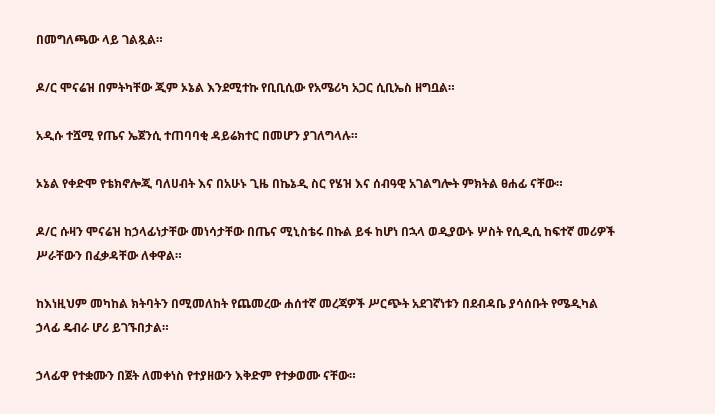በመግለጫው ላይ ገልጿል።

ዶ/ር ሞናሬዝ በምትካቸው ጂም ኦኔል እንደሚተኩ የቢቢሲው የአሜሪካ አጋር ሲቢኤስ ዘግቧል።

አዲሱ ተሿሚ የጤና ኤጀንሲ ተጠባባቂ ዳይሬክተር በመሆን ያገለግላሉ።

ኦኔል የቀድሞ የቴክኖሎጂ ባለሀብት እና በአሁኑ ጊዜ በኬኔዲ ስር የሄዝ እና ሰብዓዊ አገልግሎት ምክትል ፀሐፊ ናቸው።

ዶ/ር ሱዛን ሞናሬዝ ከኃላፊነታቸው መነሳታቸው በጤና ሚኒስቴሩ በኩል ይፋ ከሆነ በኋላ ወዲያውኑ ሦስት የሲዲሲ ከፍተኛ መሪዎች ሥራቸውን በፈቃዳቸው ለቀዋል።

ከእነዚህም መካከል ክትባትን በሚመለከት የጨመረው ሐሰተኛ መረጃዎች ሥርጭት አደገኛነቱን በደብዳቤ ያሳሰቡት የሜዲካል ኃላፊ ዴብራ ሆሪ ይገኙበታል።

ኃላፊዋ የተቋሙን በጀት ለመቀነስ የተያዘውን እቅድም የተቃወሙ ናቸው።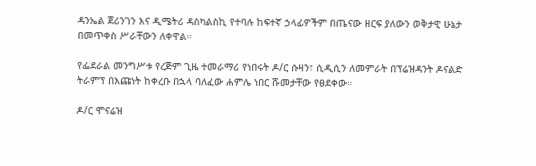ዳንኤል ጀሪንገን እና ዲሜትሪ ዳስካልስኪ የተባሉ ከፍተኛ ኃላፊዎችም በጤናው ዘርፍ ያለውን ወቅታዊ ሁኔታ በመጥቀስ ሥራቸውን ለቀዋል።

የፌደራል መንግሥቱ የረጅም ጊዜ ተመራማሪ የነበሩት ዶ/ር ሱዛን፣ ሲዲሲን ለመምራት በፕሬዝዳንት ዶናልድ ትራምፕ በእጩነት ከቀረቡ በኋላ ባለፈው ሐምሌ ነበር ሹመታቸው የፀደቀው።

ዶ/ር ሞናሬዝ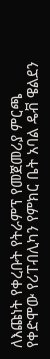ለእጩነት የቀረቡት የትራምፕ የመጀመሪያ ምርጫ የቀድሞው የሪፐብሊካን የምክር ቤት አባል ዴቭ ዌልደን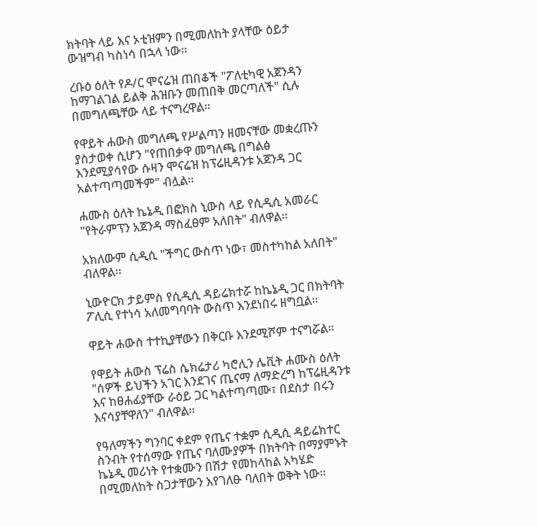ክትባት ላይ እና ኦቲዝምን በሚመለከት ያላቸው ዕይታ ውዝግብ ካስነሳ በኋላ ነው።

ረቡዕ ዕለት የዶ/ር ሞናሬዝ ጠበቆች "ፖለቲካዊ አጀንዳን ከማገልገል ይልቅ ሕዝቡን መጠበቅ መርጣለች" ሲሉ በመግለጫቸው ላይ ተናግረዋል።

የዋይት ሐውስ መግለጫ የሥልጣን ዘመናቸው መቋረጡን ያስታወቀ ሲሆን "የጠበቃዋ መግለጫ በግልፅ እንደሚያሳየው ሱዛን ሞናሬዝ ከፕሬዚዳንቱ አጀንዳ ጋር አልተጣጣመችም" ብሏል።

ሐሙስ ዕለት ኬኔዲ በፎክስ ኒውስ ላይ የሲዲሲ አመራር "የትራምፕን አጀንዳ ማስፈፀም አለበት" ብለዋል።

አክለውም ሲዲሲ "ችግር ውስጥ ነው፣ መስተካከል አለበት" ብለዋል።

ኒውዮርክ ታይምስ የሲዲሲ ዳይሬክተሯ ከኬኔዲ ጋር በክትባት ፖሊሲ የተነሳ አለመግባባት ውስጥ እንደነበሩ ዘግቧል።

ዋይት ሐውስ ተተኪያቸውን በቅርቡ እንደሚሾም ተናግሯል።

የዋይት ሐውስ ፕሬስ ሴክሬታሪ ካሮሊን ሌቪት ሐሙስ ዕለት "ሰዎች ይህችን አገር እንደገና ጤናማ ለማድረግ ከፕሬዚዳንቱ እና ከፀሐፊያቸው ራዕይ ጋር ካልተጣጣሙ፣ በደስታ በሩን እናሳያቸዋለን" ብለዋል።

የዓለማችን ግንባር ቀደም የጤና ተቋም ሲዲሲ ዳይሬክተር ስንብት የተሰማው የጤና ባለሙያዎች በክትባት በማያምኑት ኬኔዲ መሪነት የተቋሙን በሽታ የመከላከል አካሄድ በሚመለከት ስጋታቸውን እየገለፁ ባለበት ወቅት ነው።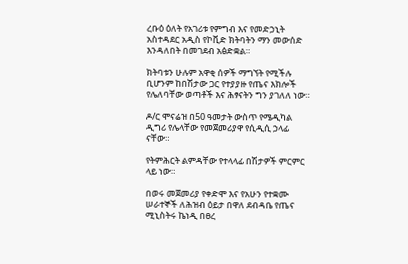ረቡዕ ዕለት የአገሪቱ የምግብ እና የመድኃኒት አስተዳደር አዲስ የኮቪድ ክትባትን ማን መውሰድ እንዳለበት በመገደብ አፅድቋል።

ክትባቱን ሁሉም አዋቂ ሰዎች ማግኘት የሚችሉ ቢሆንም ከበሽታው ጋር የተያያዙ የጤና እክሎች የሌለባቸው ወጣቶች እና ሕፃናትን ግን ያገለለ ነው።

ዶ/ር ሞናሬዝ በ50 ዓመታት ውስጥ የሜዲካል ዲግሪ የሌላቸው የመጀመሪያዋ የሲዲሲ ኃላፊ ናቸው።

የትምሕርት ልምዳቸው የተላላፊ በሽታዎች ምርምር ላይ ነው።

በወሩ መጀመሪያ የቀድሞ እና የአሁን የተቋሙ ሠራተኞች ለሕዝብ ዕይታ በዋለ ደብዳቤ የጤና ሚኒስትሩ ኬነዲ በፀረ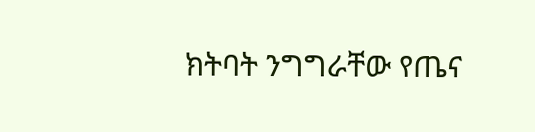ክትባት ንግግራቸው የጤና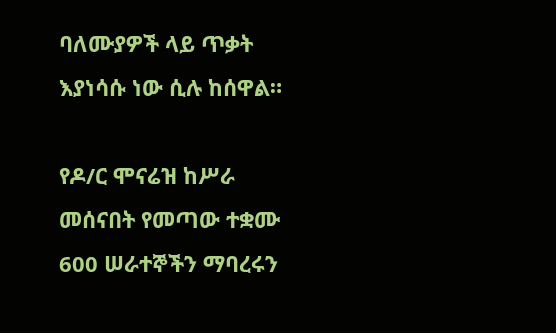ባለሙያዎች ላይ ጥቃት እያነሳሱ ነው ሲሉ ከሰዋል።

የዶ/ር ሞናሬዝ ከሥራ መሰናበት የመጣው ተቋሙ 600 ሠራተኞችን ማባረሩን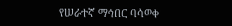የሠራተኛ ማኅበር ባሳወቀ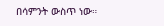በሳምንት ውስጥ ነው።